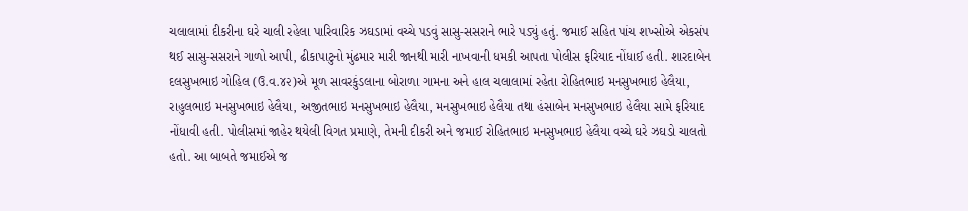ચલાલામાં દીકરીના ઘરે ચાલી રહેલા પારિવારિક ઝઘડામાં વચ્ચે પડવું સાસુ-સસરાને ભારે પડ્યું હતું. જમાઈ સહિત પાંચ શખ્સોએ એકસંપ થઈ સાસુ-સસરાને ગાળો આપી, ઢીકાપાટુનો મુંઢમાર મારી જાનથી મારી નાખવાની ધમકી આપતા પોલીસ ફરિયાદ નોંધાઈ હતી. શારદાબેન દલસુખભાઇ ગોહિલ (ઉ.વ.૪૨)એ મૂળ સાવરકુંડલાના બોરાળા ગામના અને હાલ ચલાલામાં રહેતા રોહિતભાઇ મનસુખભાઇ હેલૈયા, રાહુલભાઇ મનસુખભાઇ હેલૈયા, અજીતભાઇ મનસુખભાઇ હેલૈયા, મનસુખભાઇ હેલૈયા તથા હંસાબેન મનસુખભાઇ હેલૈયા સામે ફરિયાદ નોંધાવી હતી. પોલીસમાં જાહેર થયેલી વિગત પ્રમાણે, તેમની દીકરી અને જમાઈ રોહિતભાઇ મનસુખભાઇ હેલૈયા વચ્ચે ઘરે ઝઘડો ચાલતો હતો. આ બાબતે જમાઈએ જ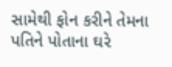સામેથી ફોન કરીને તેમના પતિને પોતાના ઘરે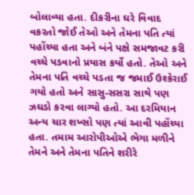બોલાવ્યા હતા. દીકરીના ઘરે વિવાદ વકરતો જોઈ તેઓ અને તેમના પતિ ત્યાં પહોંચ્યા હતા અને બંને પક્ષે સમજાવટ કરી વચ્ચે પડવાનો પ્રયાસ કર્યો હતો. તેઓ અને તેમના પતિ વચ્ચે પડતા જ જમાઈ ઉશ્કેરાઈ ગયો હતો અને સાસુ-સસરા સાથે પણ ઝઘડો કરવા લાગ્યો હતો. આ દરમિયાન અન્ય ચાર શખ્સો પણ ત્યાં આવી પહોંચ્યા હતા. તમામ આરોપીઓએ ભેગા મળીને તેમને અને તેમના પતિને શરીરે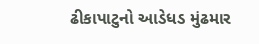ઢીકાપાટુનો આડેધડ મુંઢમાર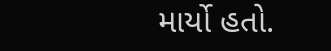માર્યો હતો.